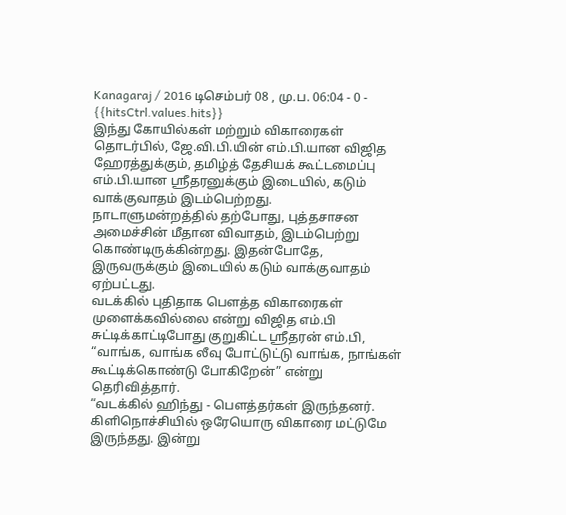Kanagaraj / 2016 டிசெம்பர் 08 , மு.ப. 06:04 - 0 - {{hitsCtrl.values.hits}}
இந்து கோயில்கள் மற்றும் விகாரைகள் தொடர்பில், ஜே.வி.பி.யின் எம்.பி.யான விஜித ஹேரத்துக்கும், தமிழ்த் தேசியக் கூட்டமைப்பு எம்.பி.யான ஸ்ரீதரனுக்கும் இடையில், கடும் வாக்குவாதம் இடம்பெற்றது.
நாடாளுமன்றத்தில் தற்போது, புத்தசாசன அமைச்சின் மீதான விவாதம், இடம்பெற்று கொண்டிருக்கின்றது. இதன்போதே, இருவருக்கும் இடையில் கடும் வாக்குவாதம் ஏற்பட்டது.
வடக்கில் புதிதாக பௌத்த விகாரைகள் முளைக்கவில்லை என்று விஜித எம்.பி சுட்டிக்காட்டிபோது குறுகிட்ட ஸ்ரீதரன் எம்.பி, “வாங்க, வாங்க லீவு போட்டுட்டு வாங்க, நாங்கள் கூட்டிக்கொண்டு போகிறேன்” என்று தெரிவித்தார்.
“வடக்கில் ஹிந்து - பௌத்தர்கள் இருந்தனர். கிளிநொச்சியில் ஒரேயொரு விகாரை மட்டுமே இருந்தது. இன்று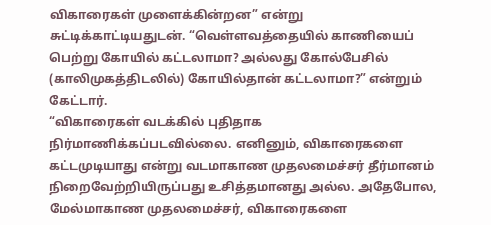விகாரைகள் முளைக்கின்றன” என்று சுட்டிக்காட்டியதுடன். “வெள்ளவத்தையில் காணியைப் பெற்று கோயில் கட்டலாமா? அல்லது கோல்பேசில் (காலிமுகத்திடலில்) கோயில்தான் கட்டலாமா?” என்றும் கேட்டார்.
“விகாரைகள் வடக்கில் புதிதாக நிர்மாணிக்கப்படவில்லை. எனினும், விகாரைகளை கட்டமுடியாது என்று வடமாகாண முதலமைச்சர் தீர்மானம் நிறைவேற்றியிருப்பது உசித்தமானது அல்ல. அதேபோல, மேல்மாகாண முதலமைச்சர், விகாரைகளை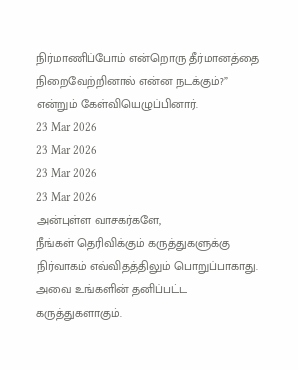நிர்மாணிப்போம் என்றொரு தீர்மானத்தை நிறைவேற்றினால் என்ன நடக்கும்?” என்றும் கேள்வியெழுப்பினார்.
23 Mar 2026
23 Mar 2026
23 Mar 2026
23 Mar 2026
அன்புள்ள வாசகர்களே,
நீங்கள் தெரிவிக்கும் கருத்துகளுக்கு நிர்வாகம் எவ்விதத்திலும் பொறுப்பாகாது. அவை உங்களின் தனிப்பட்ட கருத்துகளாகும்.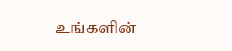உங்களின்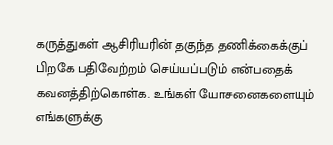கருத்துகள் ஆசிரியரின் தகுந்த தணிக்கைக்குப் பிறகே பதிவேற்றம் செய்யப்படும் என்பதைக் கவனத்திற்கொள்க. உங்கள் யோசனைகளையும் எங்களுக்கு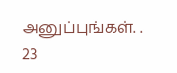அனுப்புங்கள். .
23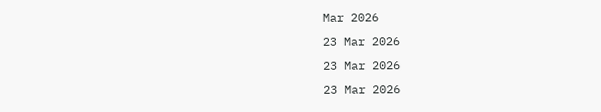Mar 2026
23 Mar 2026
23 Mar 2026
23 Mar 2026